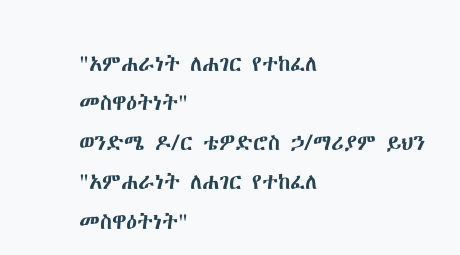"አምሐራነት ለሐገር የተከፈለ መስዋዕትነት"
ወንድሜ ዶ/ር ቴዎድሮስ ኃ/ማሪያም ይህን "አምሐራነት ለሐገር የተከፈለ መስዋዕትነት"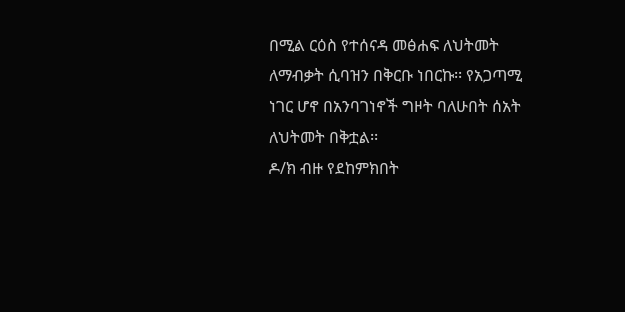በሚል ርዕስ የተሰናዳ መፅሐፍ ለህትመት ለማብቃት ሲባዝን በቅርቡ ነበርኩ፡፡ የአጋጣሚ ነገር ሆኖ በአንባገነኖች ግዞት ባለሁበት ሰአት ለህትመት በቅቷል፡፡
ዶ/ክ ብዙ የደከምክበት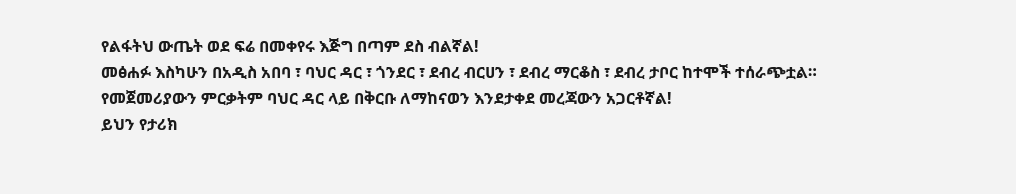የልፋትህ ውጤት ወደ ፍሬ በመቀየሩ እጅግ በጣም ደስ ብልኛል!
መፅሐፉ እስካሁን በአዲስ አበባ ፣ ባህር ዳር ፣ ጎንደር ፣ ደብረ ብርሀን ፣ ደብረ ማርቆስ ፣ ደብረ ታቦር ከተሞች ተሰራጭቷል።
የመጀመሪያውን ምርቃትም ባህር ዳር ላይ በቅርቡ ለማከናወን እንደታቀደ መረጃውን አጋርቶኛል!
ይህን የታሪክ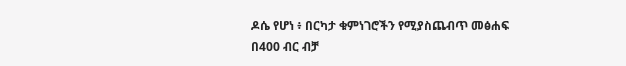ዶሴ የሆነ ፥ በርካታ ቁምነገሮችን የሚያስጨብጥ መፅሐፍ በ400 ብር ብቻ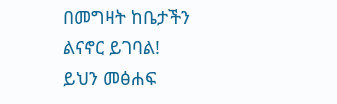በመግዛት ከቤታችን ልናኖር ይገባል!
ይህን መፅሐፍ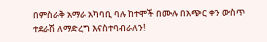በምስራቅ አማራ አካባቢ ባሉ ከተሞች በሙሉ በአጭር ቀን ውስጥ ተደራሽ ለማድረግ እናስተባብራለን!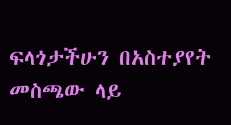ፍላጎታችሁን በአስተያየት መስጫው ላይ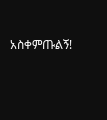አስቀምጡልኝ!